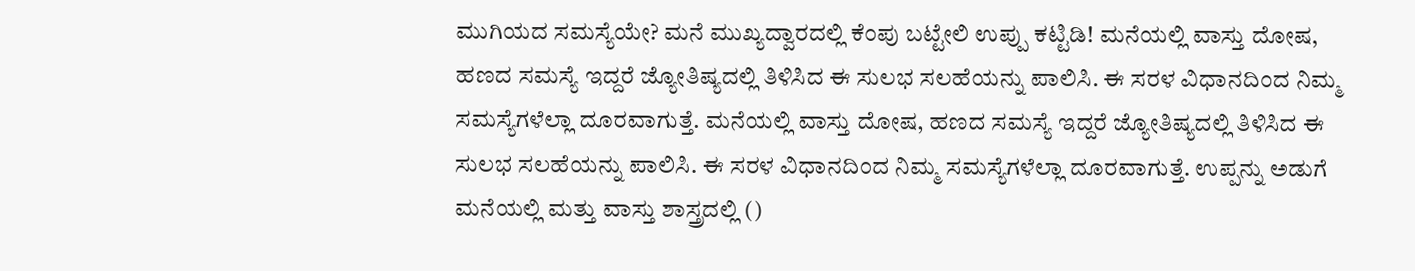ಮುಗಿಯದ ಸಮಸ್ಯೆಯೇ? ಮನೆ ಮುಖ್ಯದ್ವಾರದಲ್ಲಿ ಕೆಂಪು ಬಟ್ಟೇಲಿ ಉಪ್ಪು ಕಟ್ಟಿಡಿ! ಮನೆಯಲ್ಲಿ ವಾಸ್ತು ದೋಷ, ಹಣದ ಸಮಸ್ಯೆ ಇದ್ದರೆ ಜ್ಯೋತಿಷ್ಯದಲ್ಲಿ ತಿಳಿಸಿದ ಈ ಸುಲಭ ಸಲಹೆಯನ್ನು ಪಾಲಿಸಿ. ಈ ಸರಳ ವಿಧಾನದಿಂದ ನಿಮ್ಮ ಸಮಸ್ಯೆಗಳೆಲ್ಲಾ ದೂರವಾಗುತ್ತೆ. ಮನೆಯಲ್ಲಿ ವಾಸ್ತು ದೋಷ, ಹಣದ ಸಮಸ್ಯೆ ಇದ್ದರೆ ಜ್ಯೋತಿಷ್ಯದಲ್ಲಿ ತಿಳಿಸಿದ ಈ ಸುಲಭ ಸಲಹೆಯನ್ನು ಪಾಲಿಸಿ. ಈ ಸರಳ ವಿಧಾನದಿಂದ ನಿಮ್ಮ ಸಮಸ್ಯೆಗಳೆಲ್ಲಾ ದೂರವಾಗುತ್ತೆ. ಉಪ್ಪನ್ನು ಅಡುಗೆ ಮನೆಯಲ್ಲಿ ಮತ್ತು ವಾಸ್ತು ಶಾಸ್ತ್ರದಲ್ಲಿ ()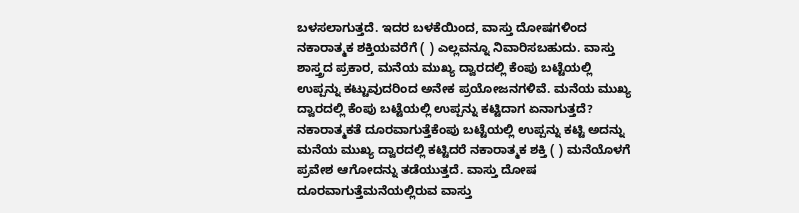ಬಳಸಲಾಗುತ್ತದೆ. ಇದರ ಬಳಕೆಯಿಂದ, ವಾಸ್ತು ದೋಷಗಳಿಂದ ನಕಾರಾತ್ಮಕ ಶಕ್ತಿಯವರೆಗೆ ( ) ಎಲ್ಲವನ್ನೂ ನಿವಾರಿಸಬಹುದು. ವಾಸ್ತು ಶಾಸ್ತ್ರದ ಪ್ರಕಾರ, ಮನೆಯ ಮುಖ್ಯ ದ್ವಾರದಲ್ಲಿ ಕೆಂಪು ಬಟ್ಟೆಯಲ್ಲಿ ಉಪ್ಪನ್ನು ಕಟ್ಟುವುದರಿಂದ ಅನೇಕ ಪ್ರಯೋಜನಗಳಿವೆ. ಮನೆಯ ಮುಖ್ಯ ದ್ವಾರದಲ್ಲಿ ಕೆಂಪು ಬಟ್ಟೆಯಲ್ಲಿ ಉಪ್ಪನ್ನು ಕಟ್ಟಿದಾಗ ಏನಾಗುತ್ತದೆ? ನಕಾರಾತ್ಮಕತೆ ದೂರವಾಗುತ್ತೆಕೆಂಪು ಬಟ್ಟೆಯಲ್ಲಿ ಉಪ್ಪನ್ನು ಕಟ್ಟಿ ಅದನ್ನು ಮನೆಯ ಮುಖ್ಯ ದ್ವಾರದಲ್ಲಿ ಕಟ್ಟಿದರೆ ನಕಾರಾತ್ಮಕ ಶಕ್ತಿ ( ) ಮನೆಯೊಳಗೆ ಪ್ರವೇಶ ಆಗೋದನ್ನು ತಡೆಯುತ್ತದೆ. ವಾಸ್ತು ದೋಷ ದೂರವಾಗುತ್ತೆಮನೆಯಲ್ಲಿರುವ ವಾಸ್ತು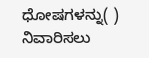ಧೋಷಗಳನ್ನು( ) ನಿವಾರಿಸಲು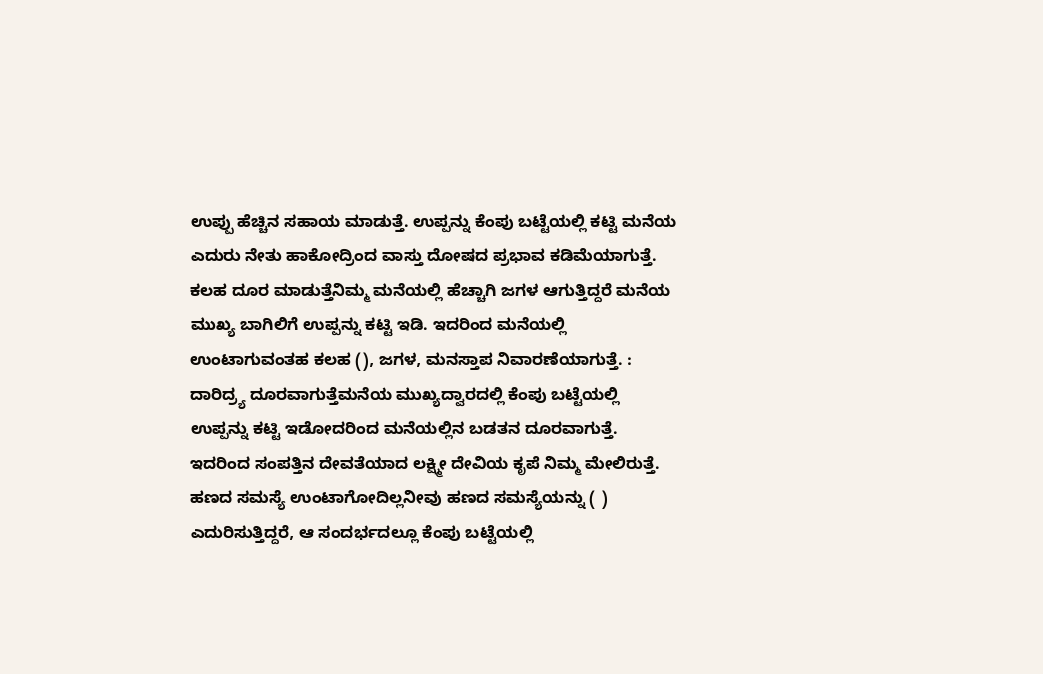ಉಪ್ಪು ಹೆಚ್ಚಿನ ಸಹಾಯ ಮಾಡುತ್ತೆ. ಉಪ್ಪನ್ನು ಕೆಂಪು ಬಟ್ಟೆಯಲ್ಲಿ ಕಟ್ಟಿ ಮನೆಯ ಎದುರು ನೇತು ಹಾಕೋದ್ರಿಂದ ವಾಸ್ತು ದೋಷದ ಪ್ರಭಾವ ಕಡಿಮೆಯಾಗುತ್ತೆ. ಕಲಹ ದೂರ ಮಾಡುತ್ತೆನಿಮ್ಮ ಮನೆಯಲ್ಲಿ ಹೆಚ್ಚಾಗಿ ಜಗಳ ಆಗುತ್ತಿದ್ದರೆ ಮನೆಯ ಮುಖ್ಯ ಬಾಗಿಲಿಗೆ ಉಪ್ಪನ್ನು ಕಟ್ಟಿ ಇಡಿ. ಇದರಿಂದ ಮನೆಯಲ್ಲಿ ಉಂಟಾಗುವಂತಹ ಕಲಹ (), ಜಗಳ, ಮನಸ್ತಾಪ ನಿವಾರಣೆಯಾಗುತ್ತೆ. : ದಾರಿದ್ರ್ಯ ದೂರವಾಗುತ್ತೆಮನೆಯ ಮುಖ್ಯದ್ವಾರದಲ್ಲಿ ಕೆಂಪು ಬಟ್ಟೆಯಲ್ಲಿ ಉಪ್ಪನ್ನು ಕಟ್ಟಿ ಇಡೋದರಿಂದ ಮನೆಯಲ್ಲಿನ ಬಡತನ ದೂರವಾಗುತ್ತೆ. ಇದರಿಂದ ಸಂಪತ್ತಿನ ದೇವತೆಯಾದ ಲಕ್ಷ್ಮೀ ದೇವಿಯ ಕೃಪೆ ನಿಮ್ಮ ಮೇಲಿರುತ್ತೆ. ಹಣದ ಸಮಸ್ಯೆ ಉಂಟಾಗೋದಿಲ್ಲನೀವು ಹಣದ ಸಮಸ್ಯೆಯನ್ನು ( ) ಎದುರಿಸುತ್ತಿದ್ದರೆ, ಆ ಸಂದರ್ಭದಲ್ಲೂ ಕೆಂಪು ಬಟ್ಟೆಯಲ್ಲಿ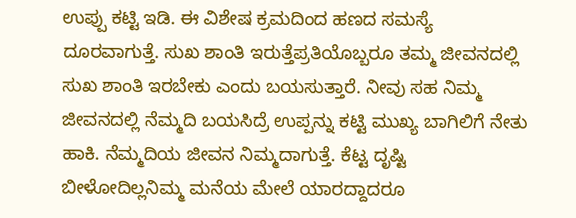ಉಪ್ಪು ಕಟ್ಟಿ ಇಡಿ. ಈ ವಿಶೇಷ ಕ್ರಮದಿಂದ ಹಣದ ಸಮಸ್ಯೆ ದೂರವಾಗುತ್ತೆ. ಸುಖ ಶಾಂತಿ ಇರುತ್ತೆಪ್ರತಿಯೊಬ್ಬರೂ ತಮ್ಮ ಜೀವನದಲ್ಲಿ ಸುಖ ಶಾಂತಿ ಇರಬೇಕು ಎಂದು ಬಯಸುತ್ತಾರೆ. ನೀವು ಸಹ ನಿಮ್ಮ ಜೀವನದಲ್ಲಿ ನೆಮ್ಮದಿ ಬಯಸಿದ್ರೆ ಉಪ್ಪನ್ನು ಕಟ್ಟಿ ಮುಖ್ಯ ಬಾಗಿಲಿಗೆ ನೇತು ಹಾಕಿ. ನೆಮ್ಮದಿಯ ಜೀವನ ನಿಮ್ಮದಾಗುತ್ತೆ. ಕೆಟ್ಟ ದೃಷ್ಟಿ ಬೀಳೋದಿಲ್ಲನಿಮ್ಮ ಮನೆಯ ಮೇಲೆ ಯಾರದ್ದಾದರೂ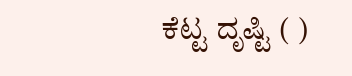ಕೆಟ್ಟ ದೃಷ್ಟಿ ( )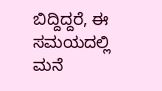ಬಿದ್ದಿದ್ದರೆ, ಈ ಸಮಯದಲ್ಲಿ ಮನೆ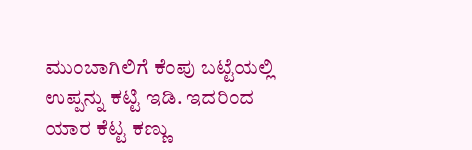ಮುಂಬಾಗಿಲಿಗೆ ಕೆಂಪು ಬಟ್ಟೆಯಲ್ಲಿ ಉಪ್ಪನ್ನು ಕಟ್ಟಿ ಇಡಿ. ಇದರಿಂದ ಯಾರ ಕೆಟ್ಟ ಕಣ್ಣು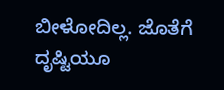ಬೀಳೋದಿಲ್ಲ. ಜೊತೆಗೆ ದೃಷ್ಟಿಯೂ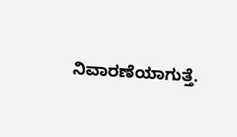ನಿವಾರಣೆಯಾಗುತ್ತೆ.